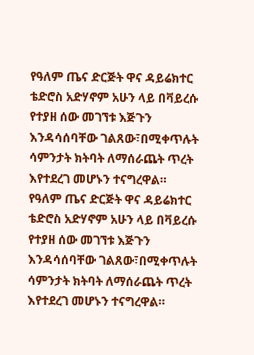የዓለም ጤና ድርጅት ዋና ዳይሬክተር ቴድሮስ አድሃኖም አሁን ላይ በቫይረሱ የተያዘ ሰው መገኘቱ እጅጉን እንዳሳሰባቸው ገልጸው፣በሚቀጥሉት ሳምንታት ክትባት ለማሰራጨት ጥረት እየተደረገ መሆኑን ተናግረዋል።
የዓለም ጤና ድርጅት ዋና ዳይሬክተር ቴድሮስ አድሃኖም አሁን ላይ በቫይረሱ የተያዘ ሰው መገኘቱ እጅጉን እንዳሳሰባቸው ገልጸው፣በሚቀጥሉት ሳምንታት ክትባት ለማሰራጨት ጥረት እየተደረገ መሆኑን ተናግረዋል።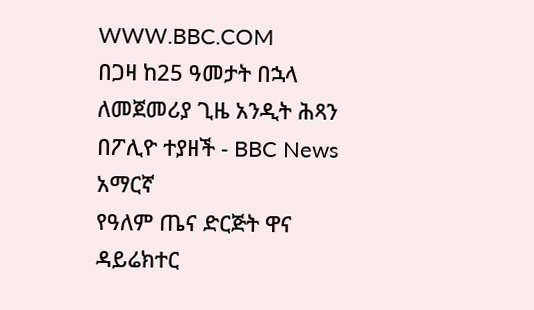WWW.BBC.COM
በጋዛ ከ25 ዓመታት በኋላ ለመጀመሪያ ጊዜ አንዲት ሕጻን በፖሊዮ ተያዘች - BBC News አማርኛ
የዓለም ጤና ድርጅት ዋና ዳይሬክተር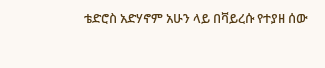ቴድሮስ አድሃኖም አሁን ላይ በቫይረሱ የተያዘ ሰው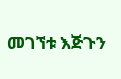መገኘቱ እጅጉን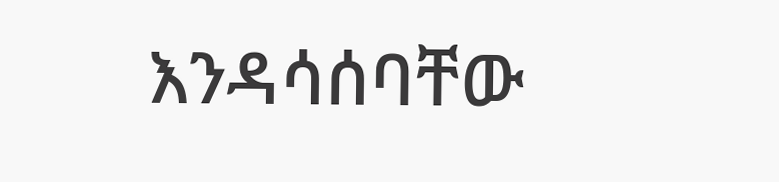እንዳሳሰባቸው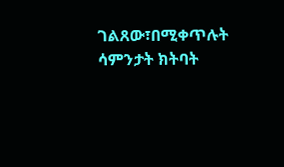ገልጸው፣በሚቀጥሉት ሳምንታት ክትባት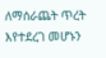ለማሰራጨት ጥረት እየተደረገ መሆኑን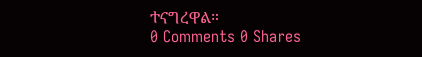ተናግረዋል።
0 Comments 0 Shares